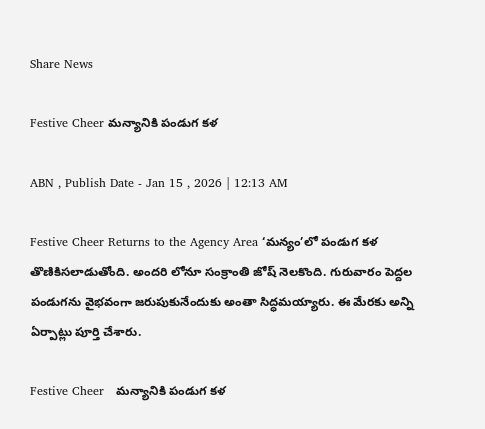Share News

Festive Cheer మన్యానికి పండుగ కళ

ABN , Publish Date - Jan 15 , 2026 | 12:13 AM

Festive Cheer Returns to the Agency Area ‘మన్యం’లో పండుగ కళ తొణికిసలాడుతోంది. అందరి లోనూ సంక్రాంతి జోష్‌ నెలకొంది. గురువారం పెద్దల పండుగను వైభవంగా జరుపుకునేందుకు అంతా సిద్ధమయ్యారు. ఈ మేరకు అన్ని ఏర్పాట్లు పూర్తి చేశారు.

Festive Cheer   మన్యానికి పండుగ కళ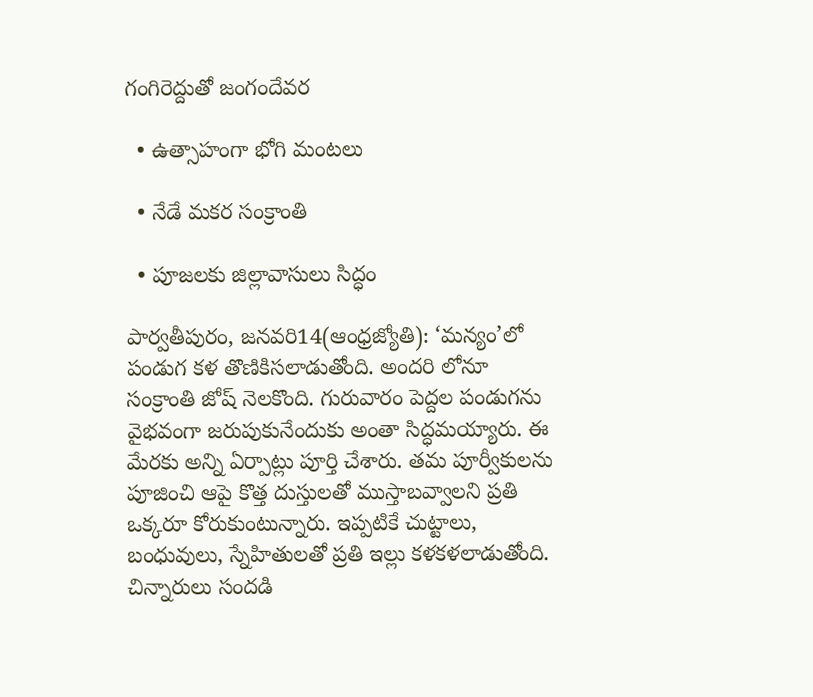గంగిరెద్దుతో జంగందేవర

  • ఉత్సాహంగా భోగి మంటలు

  • నేడే మకర సంక్రాంతి

  • పూజలకు జిల్లావాసులు సిద్ధం

పార్వతీపురం, జనవరి14(ఆంధ్రజ్యోతి): ‘మన్యం’లో పండుగ కళ తొణికిసలాడుతోంది. అందరి లోనూ సంక్రాంతి జోష్‌ నెలకొంది. గురువారం పెద్దల పండుగను వైభవంగా జరుపుకునేందుకు అంతా సిద్ధమయ్యారు. ఈ మేరకు అన్ని ఏర్పాట్లు పూర్తి చేశారు. తమ పూర్వీకులను పూజించి ఆపై కొత్త దుస్తులతో ముస్తాబవ్వాలని ప్రతి ఒక్కరూ కోరుకుంటున్నారు. ఇప్పటికే చుట్టాలు, బంధువులు, స్నేహితులతో ప్రతి ఇల్లు కళకళలాడుతోంది. చిన్నారులు సందడి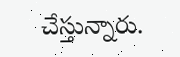చేస్తున్నారు.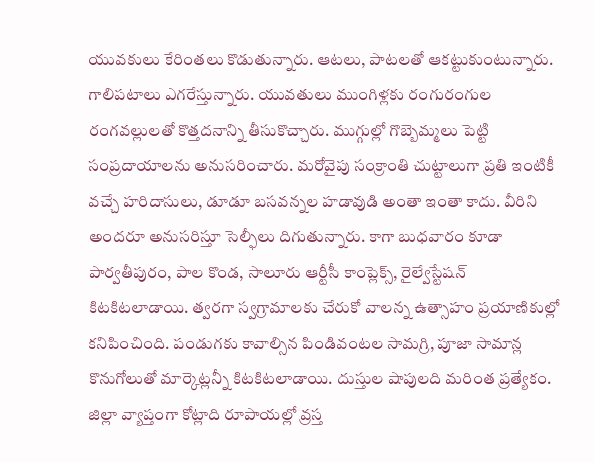యువకులు కేరింతలు కొడుతున్నారు. ఆటలు, పాటలతో ఆకట్టుకుంటున్నారు. గాలిపటాలు ఎగరేస్తున్నారు. యువతులు ముంగిళ్లకు రంగురంగుల రంగవల్లులతో కొత్తదనాన్ని తీసుకొచ్చారు. ముగ్గుల్లో గొబ్బెమ్మలు పెట్టి సంప్రదాయాలను అనుసరించారు. మరోవైపు సంక్రాంతి చుట్టాలుగా ప్రతి ఇంటికీ వచ్చే హరిదాసులు, డూడూ బసవన్నల హడావుడి అంతా ఇంతా కాదు. వీరిని అందరూ అనుసరిస్తూ సెల్ఫీలు దిగుతున్నారు. కాగా బుధవారం కూడా పార్వతీపురం, పాల కొండ, సాలూరు ఆర్టీసీ కాంప్లెక్స్‌, రైల్వేస్టేషన్‌ కిటకిటలాడాయి. త్వరగా స్వగ్రామాలకు చేరుకో వాలన్న ఉత్సాహం ప్రయాణికుల్లో కనిపించింది. పండుగకు కావాల్సిన పిండివంటల సామగ్రి, పూజా సామాన్ల కొనుగోలుతో మార్కెట్లన్నీ కిటకిటలాడాయి. దుస్తుల షాపులది మరింత ప్రత్యేకం. జిల్లా వ్యాప్తంగా కోట్లాది రూపాయల్లో వ్రస్త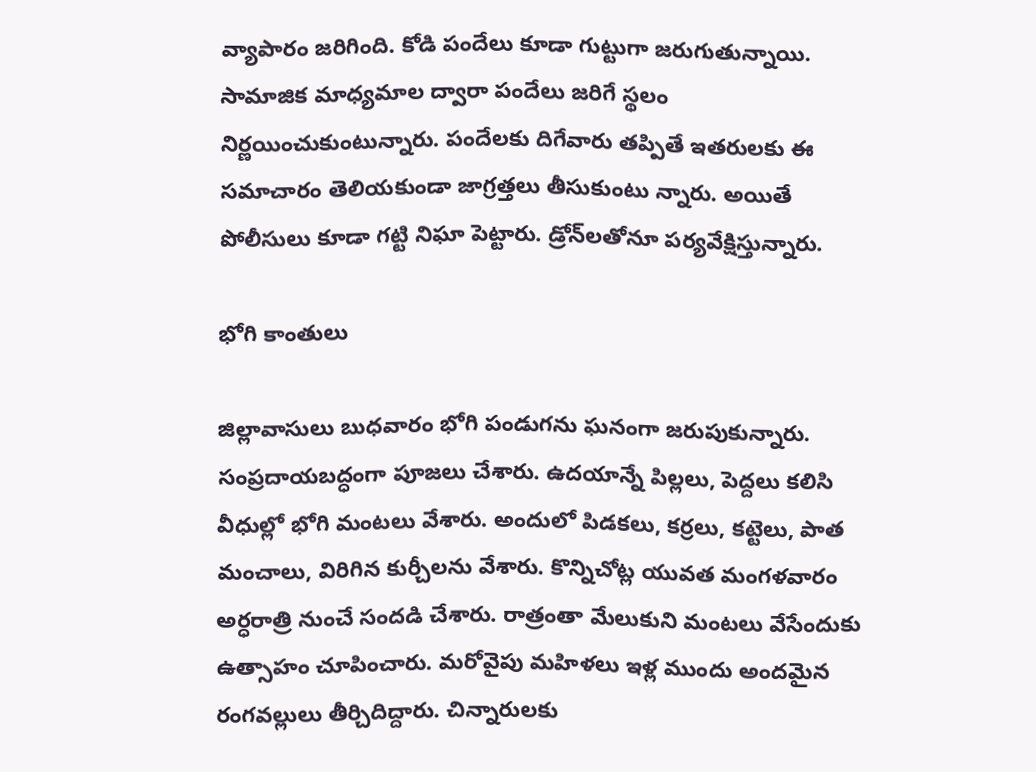వ్యాపారం జరిగింది. కోడి పందేలు కూడా గుట్టుగా జరుగుతున్నాయి. సామాజిక మాధ్యమాల ద్వారా పందేలు జరిగే స్థలం నిర్ణయించుకుంటున్నారు. పందేలకు దిగేవారు తప్పితే ఇతరులకు ఈ సమాచారం తెలియకుండా జాగ్రత్తలు తీసుకుంటు న్నారు. అయితే పోలీసులు కూడా గట్టి నిఘా పెట్టారు. డ్రోన్‌లతోనూ పర్యవేక్షిస్తున్నారు.

భోగి కాంతులు

జిల్లావాసులు బుధవారం భోగి పండుగను ఘనంగా జరుపుకున్నారు. సంప్రదాయబద్ధంగా పూజలు చేశారు. ఉదయాన్నే పిల్లలు, పెద్దలు కలిసి వీధుల్లో భోగి మంటలు వేశారు. అందులో పిడకలు, కర్రలు, కట్టెలు, పాత మంచాలు, విరిగిన కుర్చీలను వేశారు. కొన్నిచోట్ల యువత మంగళవారం అర్ధరాత్రి నుంచే సందడి చేశారు. రాత్రంతా మేలుకుని మంటలు వేసేందుకు ఉత్సాహం చూపించారు. మరోవైపు మహిళలు ఇళ్ల ముందు అందమైన రంగవల్లులు తీర్చిదిద్దారు. చిన్నారులకు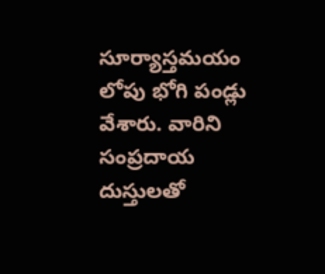సూర్యాస్తమయం లోపు భోగి పండ్లు వేశారు. వారిని సంప్రదాయ దుస్తులతో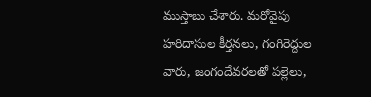ముస్తాబు చేశారు. మరోవైపు హరిదాసుల కీర్తనలు, గంగిరెద్దుల వారు, జంగందేవరలతో పల్లెలు,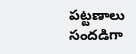పట్టణాలు సందడిగా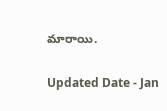మారాయి.

Updated Date - Jan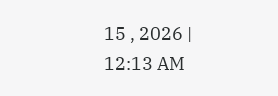15 , 2026 | 12:13 AM